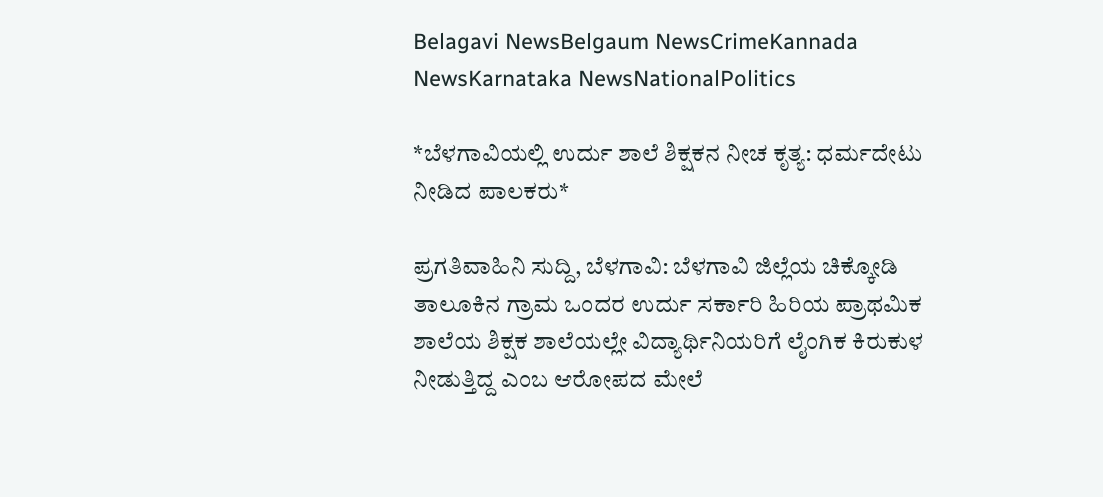Belagavi NewsBelgaum NewsCrimeKannada NewsKarnataka NewsNationalPolitics

*ಬೆಳಗಾವಿಯಲ್ಲಿ ಉರ್ದು ಶಾಲೆ ಶಿಕ್ಷಕನ ನೀಚ ಕೃತ್ಯ: ಧರ್ಮದೇಟು ನೀಡಿದ ಪಾಲಕರು*

ಪ್ರಗತಿವಾಹಿನಿ ಸುದ್ದಿ, ಬೆಳಗಾವಿ: ಬೆಳಗಾವಿ ಜಿಲ್ಲೆಯ ಚಿಕ್ಕೋಡಿ ತಾಲೂಕಿನ ಗ್ರಾಮ ಒಂದರ ಉರ್ದು ಸರ್ಕಾರಿ ಹಿರಿಯ ಪ್ರಾಥಮಿಕ ಶಾಲೆಯ ಶಿಕ್ಷಕ ಶಾಲೆಯಲ್ಲೇ ವಿದ್ಯಾರ್ಥಿನಿಯರಿಗೆ ಲೈಂಗಿಕ ಕಿರುಕುಳ ನೀಡುತ್ತಿದ್ದ ಎಂಬ ಆರೋಪದ ಮೇಲೆ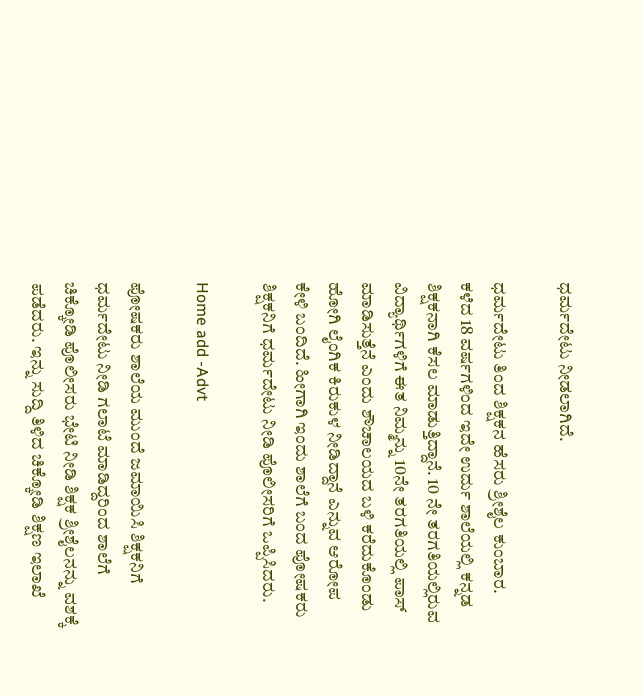ಧರ್ಮದೇಟು ನೀಡಲಾಗಿದೆ.

ಧರ್ಮದೇಟು ತಿಂದ ಶಿಕ್ಷಕನ ಹೆಸರು ಶ್ರೀಶೈಲ ಕುಂಬಾರ. ಕಳೆದ 18 ವರ್ಷಗಳಿಂದ ಇದೇ ಉರ್ದು ಶಾಲೆಯಲ್ಲಿ ಕನ್ನಡ ಶಿಕ್ಷಕನಾಗಿ ಕೆಸಲ ಮಾಡುತ್ತಿದ್ದಾನೆ. 10 ನೇ ತರಗತಿಯಲ್ಲಿರುವ ವಿದ್ಯಾರ್ಥಿಗಳಿಗೆ ಈತ ನಿಮ್ಮನ್ನು 10ನೇ ತರಗತಿಯಲ್ಲಿ ಪಾಸ್ ಮಾಡಿಸುತ್ತೆನೆ ಎಂದು ಶೌಚಾಲಯದ ಬಳಿ ಕರೆದುಕೊಂಡು ಹೋಗಿ ಲೈಂಗಿಕ ಕಿರುಕುಳ ನೀಡಿದ್ದಾನೆ ಎನ್ನುವ ಆರೋಪ ಕೇಳಿ ಬಂದಿದೆ. ಹೀಗಾಗಿ ಇಂದು ಶಾಲೆಗೆ ಬಂದ ಪೋಷಕರು ಶಿಕ್ಷಕನಿಗೆ ಧರ್ಮದೇಟು ನೀಡಿ ಪೊಲೀಸರಿಗೆ ಒಪ್ಪಿಸಿದರು.

Home add -Advt

ಪೋಷಕರು ಶಾಲೆಯ ಮುಂದೆ ಜಮಾಯಿಸಿ ಶಿಕ್ಷಕನಿಗೆ ಧರ್ಮದೇಟು ನೀಡಿ ಗಲಾಟೆ ಮಾಡಿದ್ದರಿಂದ ಶಾಲೆಗೆ ಚಿಕ್ಕೋಡಿ ಪೊಲೀಸರು ಭೇಟಿ ನೀಡಿ ಶಿಕ್ಷಕ ಶ್ರೀಶೈಲನನ್ನು ವಶಕ್ಕೆ ಪಡೆದರು. ಇನ್ನು ಸುದ್ದಿ ತಿಳಿದ ಚಿಕ್ಕೋಡಿ ಶಿಕ್ಷಣ ಇಲಾಖೆ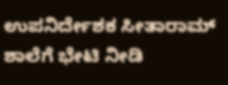ಉಪನಿರ್ದೇಶಕ ಸೀತಾರಾಮ್ ಶಾಲೆಗೆ ಭೇಟಿ ನೀಡಿ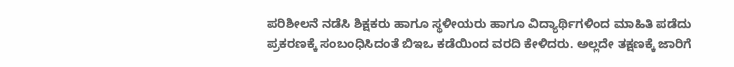ಪರಿಶೀಲನೆ ನಡೆಸಿ ಶಿಕ್ಷಕರು ಹಾಗೂ ಸ್ಥಳೀಯರು ಹಾಗೂ ವಿದ್ಯಾರ್ಥಿಗಳಿಂದ ಮಾಹಿತಿ ಪಡೆದು ಪ್ರಕರಣಕ್ಕೆ ಸಂಬಂಧಿಸಿದಂತೆ ಬಿಇಒ ಕಡೆಯಿಂದ ವರದಿ ಕೇಳಿದರು. ಅಲ್ಲದೇ ತಕ್ಷಣಕ್ಕೆ ಜಾರಿಗೆ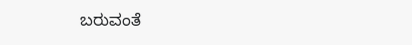ಬರುವಂತೆ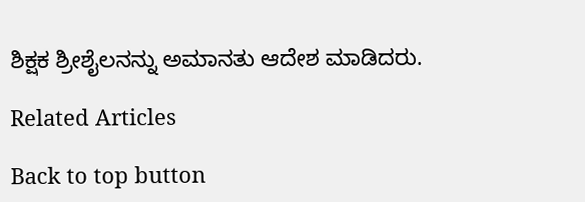ಶಿಕ್ಷಕ ಶ್ರೀಶೈಲನನ್ನು ಅಮಾನತು ಆದೇಶ ಮಾಡಿದರು.

Related Articles

Back to top button